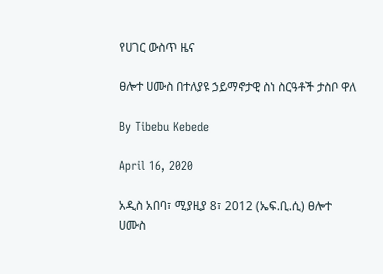የሀገር ውስጥ ዜና

ፀሎተ ሀሙስ በተለያዩ ኃይማኖታዊ ስነ ስርዓቶች ታስቦ ዋለ

By Tibebu Kebede

April 16, 2020

አዲስ አበባ፣ ሚያዚያ 8፣ 2012 (ኤፍ.ቢ.ሲ) ፀሎተ ሀሙስ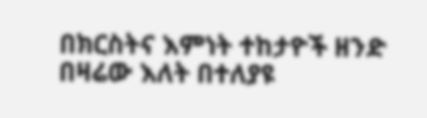በክርስትና እምነት ተከታዮች ዘንድ በዛሬው እለት በተለያዩ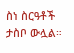ስነ ስርዓቶች ታስቦ ውሏል።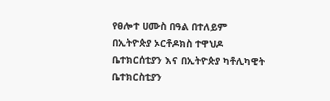የፀሎተ ሀሙስ በዓል በተለይም በኢትዮጵያ ኦርቶዶክስ ተዋህዶ ቤተክርሰቲያን እና በኢትዮጵያ ካቶሊካዊት ቤተክርስቲያን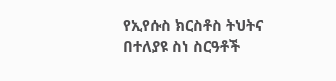የኢየሱስ ክርስቶስ ትህትና በተለያዩ ስነ ስርዓቶች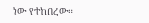ነው የተከበረው።